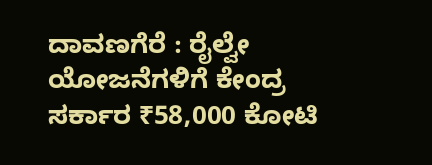ದಾವಣಗೆರೆ : ರೈಲ್ವೇ ಯೋಜನೆಗಳಿಗೆ ಕೇಂದ್ರ ಸರ್ಕಾರ ₹58,000 ಕೋಟಿ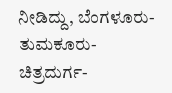ನೀಡಿದ್ದು, ಬೆಂಗಳೂರು- ತುಮಕೂರು- ಚಿತ್ರದುರ್ಗ-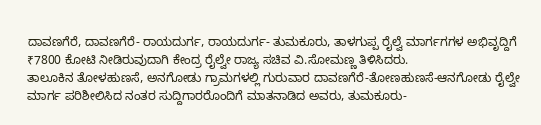ದಾವಣಗೆರೆ, ದಾವಣಗೆರೆ- ರಾಯದುರ್ಗ, ರಾಯದುರ್ಗ- ತುಮಕೂರು, ತಾಳಗುಪ್ಪ ರೈಲ್ವೆ ಮಾರ್ಗಗಗಳ ಅಭಿವೃದ್ದಿಗೆ ₹7800 ಕೋಟಿ ನೀಡಿರುವುದಾಗಿ ಕೇಂದ್ರ ರೈಲ್ವೇ ರಾಜ್ಯ ಸಚಿವ ವಿ.ಸೋಮಣ್ಣ ತಿಳಿಸಿದರು.
ತಾಲೂಕಿನ ತೋಳಹುಣಸೆ, ಅನಗೋಡು ಗ್ರಾಮಗಳಲ್ಲಿ ಗುರುವಾರ ದಾವಣಗೆರೆ-ತೋಣಹುಣಸೆ-ಆನಗೋಡು ರೈಲ್ವೇ ಮಾರ್ಗ ಪರಿಶೀಲಿಸಿದ ನಂತರ ಸುದ್ದಿಗಾರರೊಂದಿಗೆ ಮಾತನಾಡಿದ ಅವರು, ತುಮಕೂರು-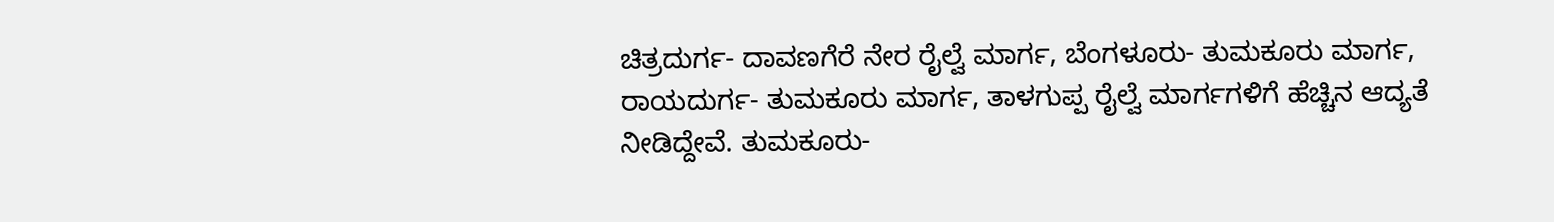ಚಿತ್ರದುರ್ಗ- ದಾವಣಗೆರೆ ನೇರ ರೈಲ್ವೆ ಮಾರ್ಗ, ಬೆಂಗಳೂರು- ತುಮಕೂರು ಮಾರ್ಗ, ರಾಯದುರ್ಗ- ತುಮಕೂರು ಮಾರ್ಗ, ತಾಳಗುಪ್ಪ ರೈಲ್ವೆ ಮಾರ್ಗಗಳಿಗೆ ಹೆಚ್ಚಿನ ಆದ್ಯತೆ ನೀಡಿದ್ದೇವೆ. ತುಮಕೂರು-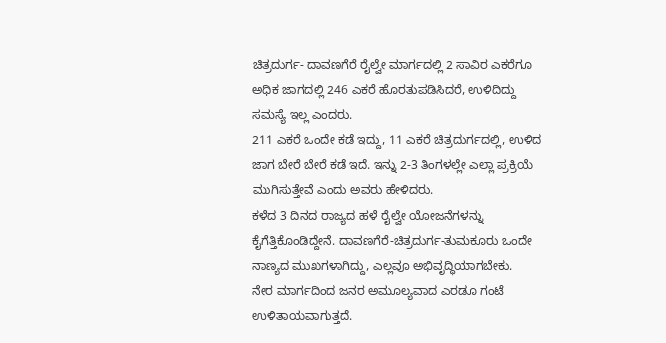ಚಿತ್ರದುರ್ಗ- ದಾವಣಗೆರೆ ರೈಲ್ವೇ ಮಾರ್ಗದಲ್ಲಿ 2 ಸಾವಿರ ಎಕರೆಗೂ ಅಧಿಕ ಜಾಗದಲ್ಲಿ 246 ಎಕರೆ ಹೊರತುಪಡಿಸಿದರೆ, ಉಳಿದಿದ್ದು ಸಮಸ್ಯೆ ಇಲ್ಲ ಎಂದರು.
211 ಎಕರೆ ಒಂದೇ ಕಡೆ ಇದ್ದು, 11 ಎಕರೆ ಚಿತ್ರದುರ್ಗದಲ್ಲಿ, ಉಳಿದ ಜಾಗ ಬೇರೆ ಬೇರೆ ಕಡೆ ಇದೆ. ಇನ್ನು 2-3 ತಿಂಗಳಲ್ಲೇ ಎಲ್ಲಾ ಪ್ರಕ್ರಿಯೆ ಮುಗಿಸುತ್ತೇವೆ ಎಂದು ಅವರು ಹೇಳಿದರು.
ಕಳೆದ 3 ದಿನದ ರಾಜ್ಯದ ಹಳೆ ರೈಲ್ವೇ ಯೋಜನೆಗಳನ್ನು ಕೈಗೆತ್ತಿಕೊಂಡಿದ್ದೇನೆ. ದಾವಣಗೆರೆ-ಚಿತ್ರದುರ್ಗ-ತುಮಕೂರು ಒಂದೇ ನಾಣ್ಯದ ಮುಖಗಳಾಗಿದ್ದು, ಎಲ್ಲವೂ ಅಭಿವೃದ್ಧಿಯಾಗಬೇಕು.
ನೇರ ಮಾರ್ಗದಿಂದ ಜನರ ಅಮೂಲ್ಯವಾದ ಎರಡೂ ಗಂಟೆ ಉಳಿತಾಯವಾಗುತ್ತದೆ.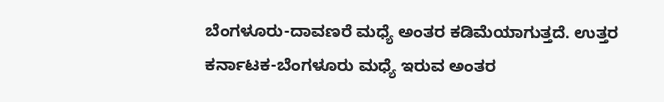ಬೆಂಗಳೂರು-ದಾವಣರೆ ಮಧ್ಯೆ ಅಂತರ ಕಡಿಮೆಯಾಗುತ್ತದೆ. ಉತ್ತರ ಕರ್ನಾಟಕ-ಬೆಂಗಳೂರು ಮಧ್ಯೆ ಇರುವ ಅಂತರ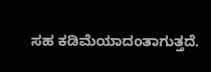ಸಹ ಕಡಿಮೆಯಾದಂತಾಗುತ್ತದೆ.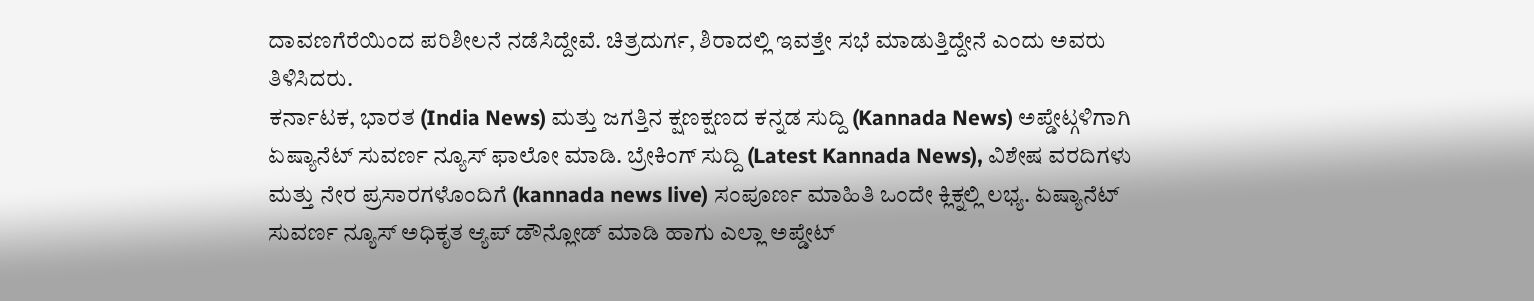ದಾವಣಗೆರೆಯಿಂದ ಪರಿಶೀಲನೆ ನಡೆಸಿದ್ದೇವೆ. ಚಿತ್ರದುರ್ಗ, ಶಿರಾದಲ್ಲಿ ಇವತ್ತೇ ಸಭೆ ಮಾಡುತ್ತಿದ್ದೇನೆ ಎಂದು ಅವರು ತಿಳಿಸಿದರು.
ಕರ್ನಾಟಕ, ಭಾರತ (India News) ಮತ್ತು ಜಗತ್ತಿನ ಕ್ಷಣಕ್ಷಣದ ಕನ್ನಡ ಸುದ್ದಿ (Kannada News) ಅಪ್ಡೇಟ್ಗಳಿಗಾಗಿ ಏಷ್ಯಾನೆಟ್ ಸುವರ್ಣ ನ್ಯೂಸ್ ಫಾಲೋ ಮಾಡಿ. ಬ್ರೇಕಿಂಗ್ ಸುದ್ದಿ (Latest Kannada News), ವಿಶೇಷ ವರದಿಗಳು ಮತ್ತು ನೇರ ಪ್ರಸಾರಗಳೊಂದಿಗೆ (kannada news live) ಸಂಪೂರ್ಣ ಮಾಹಿತಿ ಒಂದೇ ಕ್ಲಿಕ್ನಲ್ಲಿ ಲಭ್ಯ. ಏಷ್ಯಾನೆಟ್ ಸುವರ್ಣ ನ್ಯೂಸ್ ಅಧಿಕೃತ ಆ್ಯಪ್ ಡೌನ್ಲೋಡ್ ಮಾಡಿ ಹಾಗು ಎಲ್ಲಾ ಅಪ್ಡೇಟ್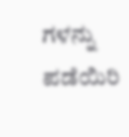ಗಳನ್ನು ಪಡೆಯಿರಿ